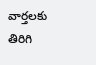వార్తలకు తిరిగి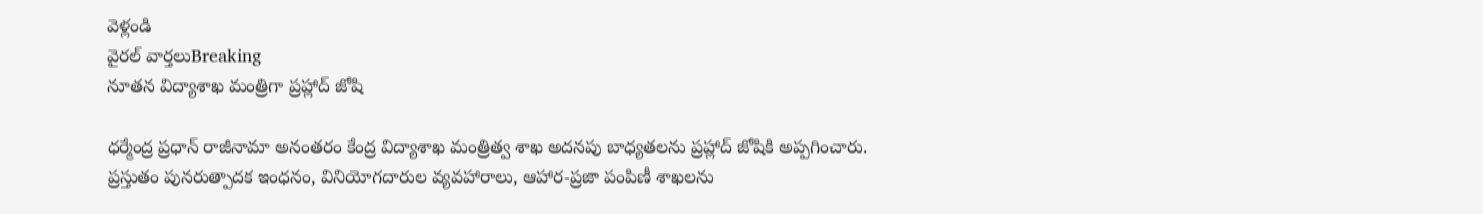వెళ్లండి
వైరల్ వార్తలుBreaking
నూతన విద్యాశాఖ మంత్రిగా ప్రహ్లాద్ జోషి

ధర్మేంద్ర ప్రధాన్ రాజీనామా అనంతరం కేంద్ర విద్యాశాఖ మంత్రిత్వ శాఖ అదనపు బాధ్యతలను ప్రహ్లాద్ జోషికి అప్పగించారు.
ప్రస్తుతం పునరుత్పాదక ఇంధనం, వినియోగదారుల వ్యవహారాలు, ఆహార-ప్రజా పంపిణీ శాఖలను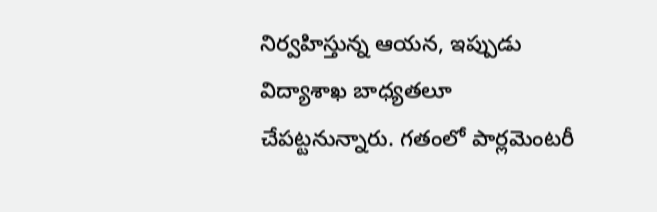నిర్వహిస్తున్న ఆయన, ఇప్పుడు విద్యాశాఖ బాధ్యతలూ చేపట్టనున్నారు. గతంలో పార్లమెంటరీ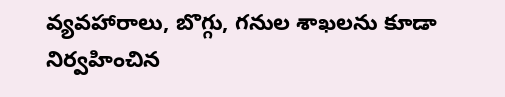వ్యవహారాలు, బొగ్గు, గనుల శాఖలను కూడా నిర్వహించిన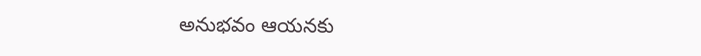అనుభవం ఆయనకు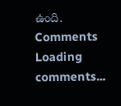ఉంది.
Comments
Loading comments...